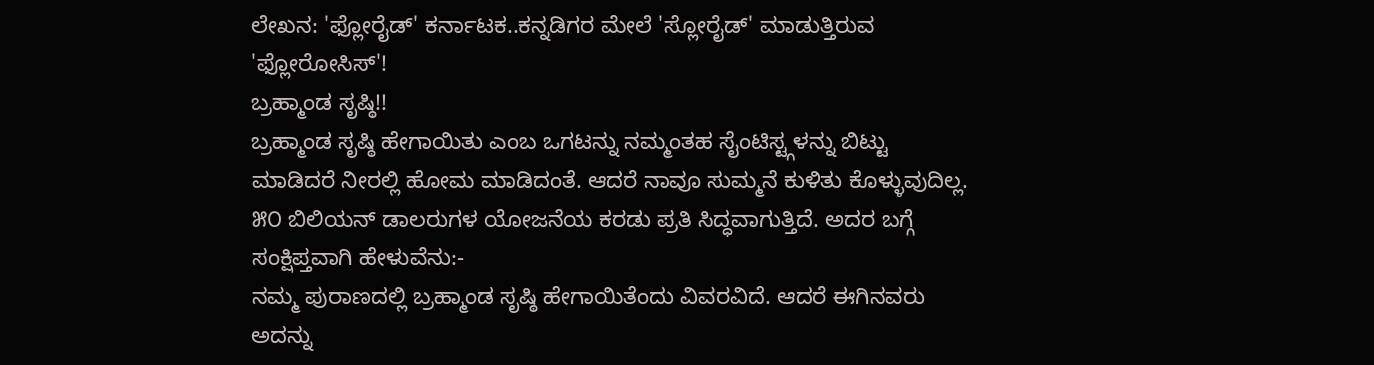ಲೇಖನ: 'ಫ್ಲೋರೈಡ್' ಕರ್ನಾಟಕ..ಕನ್ನಡಿಗರ ಮೇಲೆ 'ಸ್ಲೋರೈಡ್' ಮಾಡುತ್ತಿರುವ 'ಫ್ಲೋರೋಸಿಸ್'!
ಬ್ರಹ್ಮಾಂಡ ಸೃಷ್ಠಿ!!
ಬ್ರಹ್ಮಾಂಡ ಸೃಷ್ಠಿ ಹೇಗಾಯಿತು ಎಂಬ ಒಗಟನ್ನು ನಮ್ಮಂತಹ ಸೈಂಟಿಸ್ಟ್ಗಳನ್ನು ಬಿಟ್ಟು ಮಾಡಿದರೆ ನೀರಲ್ಲಿ ಹೋಮ ಮಾಡಿದಂತೆ. ಆದರೆ ನಾವೂ ಸುಮ್ಮನೆ ಕುಳಿತು ಕೊಳ್ಳುವುದಿಲ್ಲ.
೫೦ ಬಿಲಿಯನ್ ಡಾಲರುಗಳ ಯೋಜನೆಯ ಕರಡು ಪ್ರತಿ ಸಿದ್ಧವಾಗುತ್ತಿದೆ. ಅದರ ಬಗ್ಗೆ ಸಂಕ್ಷಿಪ್ತವಾಗಿ ಹೇಳುವೆನು:-
ನಮ್ಮ ಪುರಾಣದಲ್ಲಿ ಬ್ರಹ್ಮಾಂಡ ಸೃಷ್ಠಿ ಹೇಗಾಯಿತೆಂದು ವಿವರವಿದೆ. ಆದರೆ ಈಗಿನವರು ಅದನ್ನು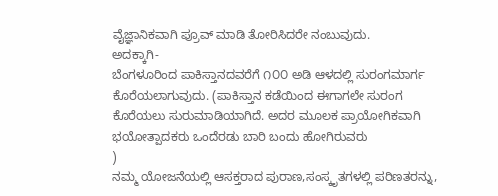ವೈಜ್ಞಾನಿಕವಾಗಿ ಪ್ರೂವ್ ಮಾಡಿ ತೋರಿಸಿದರೇ ನಂಬುವುದು.
ಅದಕ್ಕಾಗಿ-
ಬೆಂಗಳೂರಿಂದ ಪಾಕಿಸ್ತಾನದವರೆಗೆ ೧೦೦ ಅಡಿ ಆಳದಲ್ಲಿ ಸುರಂಗಮಾರ್ಗ ಕೊರೆಯಲಾಗುವುದು. (ಪಾಕಿಸ್ತಾನ ಕಡೆಯಿಂದ ಈಗಾಗಲೇ ಸುರಂಗ ಕೊರೆಯಲು ಸುರುಮಾಡಿಯಾಗಿದೆ. ಅದರ ಮೂಲಕ ಪ್ರಾಯೋಗಿಕವಾಗಿ ಭಯೋತ್ಪಾದಕರು ಒಂದೆರಡು ಬಾರಿ ಬಂದು ಹೋಗಿರುವರು
)
ನಮ್ಮ ಯೋಜನೆಯಲ್ಲಿ ಆಸಕ್ತರಾದ ಪುರಾಣ,ಸಂಸ್ಕೃತಗಳಲ್ಲಿ ಪರಿಣತರನ್ನು,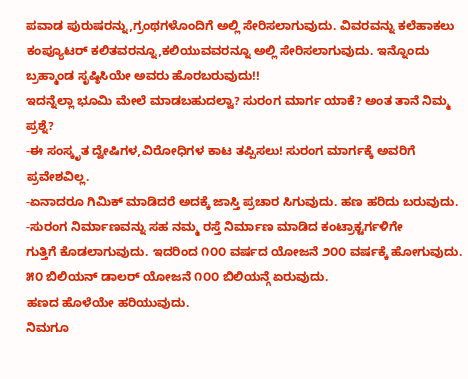ಪವಾಡ ಪುರುಷರನ್ನು,ಗ್ರಂಥಗಳೊಂದಿಗೆ ಅಲ್ಲಿ ಸೇರಿಸಲಾಗುವುದು. ವಿವರವನ್ನು ಕಲೆಹಾಕಲು ಕಂಪ್ಯೂಟರ್ ಕಲಿತವರನ್ನೂ,ಕಲಿಯುವವರನ್ನೂ ಅಲ್ಲಿ ಸೇರಿಸಲಾಗುವುದು. ಇನ್ನೊಂದು
ಬ್ರಹ್ಮಾಂಡ ಸೃಷ್ಠಿಸಿಯೇ ಅವರು ಹೊರಬರುವುದು!!
ಇದನ್ನೆಲ್ಲಾ ಭೂಮಿ ಮೇಲೆ ಮಾಡಬಹುದಲ್ವಾ? ಸುರಂಗ ಮಾರ್ಗ ಯಾಕೆ? ಅಂತ ತಾನೆ ನಿಮ್ಮ ಪ್ರಶ್ನೆ?
-ಈ ಸಂಸ್ಕೃತ ದ್ವೇಷಿಗಳ,ವಿರೋಧಿಗಳ ಕಾಟ ತಪ್ಪಿಸಲು! ಸುರಂಗ ಮಾರ್ಗಕ್ಕೆ ಅವರಿಗೆ ಪ್ರವೇಶವಿಲ್ಲ.
-ಏನಾದರೂ ಗಿಮಿಕ್ ಮಾಡಿದರೆ ಅದಕ್ಕೆ ಜಾಸ್ತಿ ಪ್ರಚಾರ ಸಿಗುವುದು. ಹಣ ಹರಿದು ಬರುವುದು.
-ಸುರಂಗ ನಿರ್ಮಾಣವನ್ನು ಸಹ ನಮ್ಮ ರಸ್ತೆ ನಿರ್ಮಾಣ ಮಾಡಿದ ಕಂಟ್ರಾಕ್ಟರ್ಗಳಿಗೇ
ಗುತ್ತಿಗೆ ಕೊಡಲಾಗುವುದು. ಇದರಿಂದ ೧೦೦ ವರ್ಷದ ಯೋಜನೆ ೨೦೦ ವರ್ಷಕ್ಕೆ ಹೋಗುವುದು. ೫೦ ಬಿಲಿಯನ್ ಡಾಲರ್ ಯೋಜನೆ ೧೦೦ ಬಿಲಿಯನ್ಗೆ ಏರುವುದು.
ಹಣದ ಹೊಳೆಯೇ ಹರಿಯುವುದು.
ನಿಮಗೂ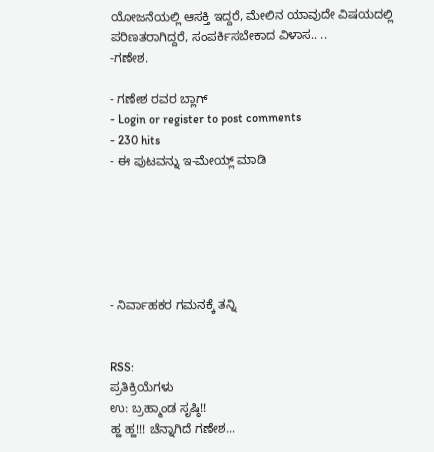ಯೋಜನೆಯಲ್ಲಿ ಆಸಕ್ತಿ ಇದ್ದರೆ, ಮೇಲಿನ ಯಾವುದೇ ವಿಷಯದಲ್ಲಿ ಪರಿಣತರಾಗಿದ್ದರೆ, ಸಂಪರ್ಕಿಸಬೇಕಾದ ವಿಳಾಸ.. ..
-ಗಣೇಶ.

- ಗಣೇಶ ರವರ ಬ್ಲಾಗ್
- Login or register to post comments
- 230 hits
- ಈ ಪುಟವನ್ನು ಇ-ಮೇಯ್ಲ್ ಮಾಡಿ






- ನಿರ್ವಾಹಕರ ಗಮನಕ್ಕೆ ತನ್ನಿ


RSS:
ಪ್ರತಿಕ್ರಿಯೆಗಳು
ಉ: ಬ್ರಹ್ಮಾಂಡ ಸೃಷ್ಠಿ!!
ಹ್ಹ ಹ್ಹ!!! ಚೆನ್ನಾಗಿದೆ ಗಣೇಶ...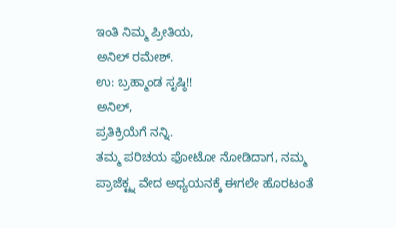ಇಂತಿ ನಿಮ್ಮ ಪ್ರೀತಿಯ,
ಅನಿಲ್ ರಮೇಶ್.
ಉ: ಬ್ರಹ್ಮಾಂಡ ಸೃಷ್ಠಿ!!
ಅನಿಲ್,
ಪ್ರತಿಕ್ರಿಯೆಗೆ ನನ್ನಿ.
ತಮ್ಮ ಪರಿಚಯ ಫೋಟೋ ನೋಡಿದಾಗ, ನಮ್ಮ ಪ್ರಾಜೆಕ್ಟ್ನ ವೇದ ಅಧ್ಯಯನಕ್ಕೆ ಈಗಲೇ ಹೊರಟಂತೆ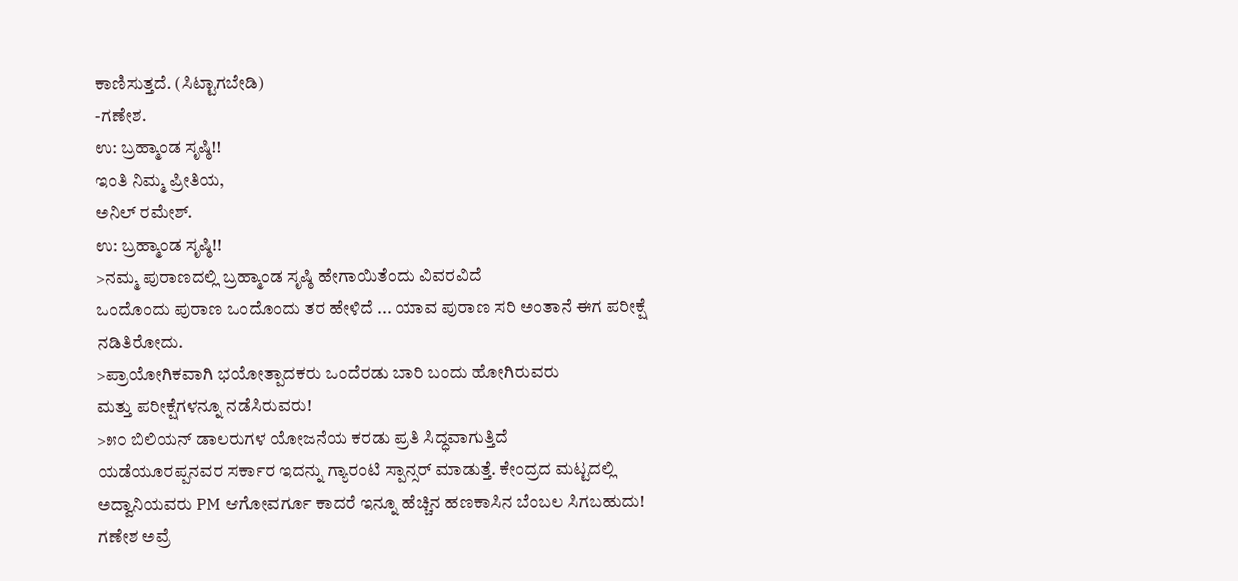ಕಾಣಿಸುತ್ತದೆ. (ಸಿಟ್ಟಾಗಬೇಡಿ)
-ಗಣೇಶ.
ಉ: ಬ್ರಹ್ಮಾಂಡ ಸೃಷ್ಠಿ!!
ಇಂತಿ ನಿಮ್ಮ ಪ್ರೀತಿಯ,
ಅನಿಲ್ ರಮೇಶ್.
ಉ: ಬ್ರಹ್ಮಾಂಡ ಸೃಷ್ಠಿ!!
>ನಮ್ಮ ಪುರಾಣದಲ್ಲಿ ಬ್ರಹ್ಮಾಂಡ ಸೃಷ್ಠಿ ಹೇಗಾಯಿತೆಂದು ವಿವರವಿದೆ
ಒಂದೊಂದು ಪುರಾಣ ಒಂದೊಂದು ತರ ಹೇಳಿದೆ ... ಯಾವ ಪುರಾಣ ಸರಿ ಅಂತಾನೆ ಈಗ ಪರೀಕ್ಷೆ ನಡಿತಿರೋದು.
>ಪ್ರಾಯೋಗಿಕವಾಗಿ ಭಯೋತ್ಪಾದಕರು ಒಂದೆರಡು ಬಾರಿ ಬಂದು ಹೋಗಿರುವರು
ಮತ್ತು ಪರೀಕ್ಷೆಗಳನ್ನೂ ನಡೆಸಿರುವರು!
>೫೦ ಬಿಲಿಯನ್ ಡಾಲರುಗಳ ಯೋಜನೆಯ ಕರಡು ಪ್ರತಿ ಸಿದ್ಧವಾಗುತ್ತಿದೆ
ಯಡೆಯೂರಪ್ಪನವರ ಸರ್ಕಾರ ಇದನ್ನು ಗ್ಯಾರಂಟಿ ಸ್ಪಾನ್ಸರ್ ಮಾಡುತ್ತೆ. ಕೇಂದ್ರದ ಮಟ್ಟದಲ್ಲಿ ಅದ್ವಾನಿಯವರು PM ಆಗೋವರ್ಗೂ ಕಾದರೆ ಇನ್ನೂ ಹೆಚ್ಚಿನ ಹಣಕಾಸಿನ ಬೆಂಬಲ ಸಿಗಬಹುದು!
ಗಣೇಶ ಅವ್ರೆ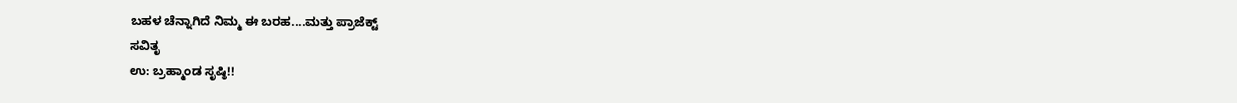ಬಹಳ ಚೆನ್ನಾಗಿದೆ ನಿಮ್ಮ ಈ ಬರಹ....ಮತ್ತು ಪ್ರಾಜೆಕ್ಟ್
ಸವಿತೃ
ಉ: ಬ್ರಹ್ಮಾಂಡ ಸೃಷ್ಠಿ!!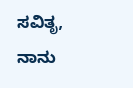ಸವಿತೃ,
ನಾನು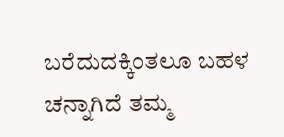ಬರೆದುದಕ್ಕಿಂತಲೂ ಬಹಳ ಚನ್ನಾಗಿದೆ ತಮ್ಮ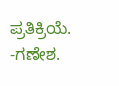ಪ್ರತಿಕ್ರಿಯೆ.
-ಗಣೇಶ.